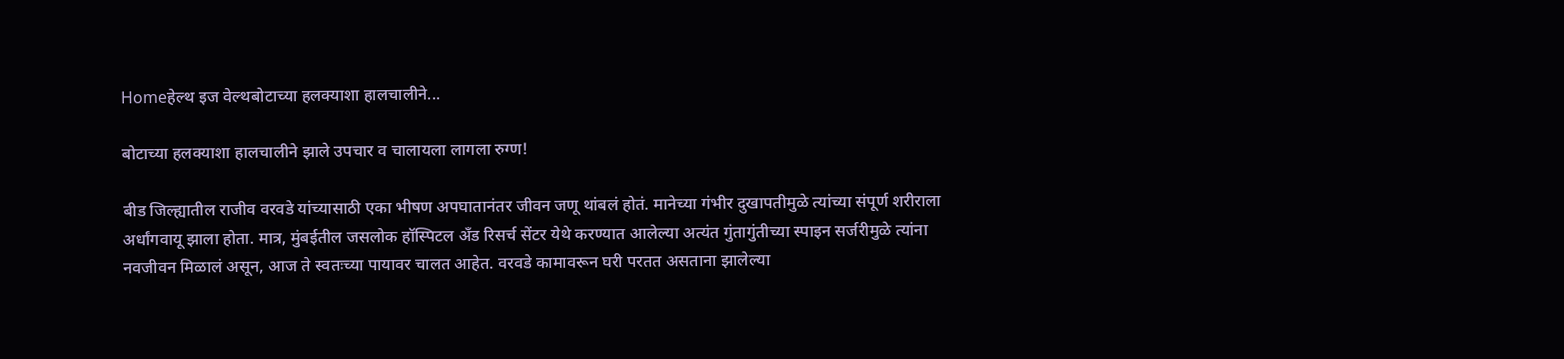Homeहेल्थ इज वेल्थबोटाच्या हलक्याशा हालचालीने...

बोटाच्या हलक्याशा हालचालीने झाले उपचार व चालायला लागला रुग्ण!

बीड जिल्ह्यातील राजीव वरवडे यांच्यासाठी एका भीषण अपघातानंतर जीवन जणू थांबलं होतं. मानेच्या गंभीर दुखापतीमुळे त्यांच्या संपूर्ण शरीराला अर्धांगवायू झाला होता. मात्र, मुंबईतील जसलोक हॉस्पिटल अँड रिसर्च सेंटर येथे करण्यात आलेल्या अत्यंत गुंतागुंतीच्या स्पाइन सर्जरीमुळे त्यांना नवजीवन मिळालं असून, आज ते स्वतःच्या पायावर चालत आहेत. वरवडे कामावरून घरी परतत असताना झालेल्या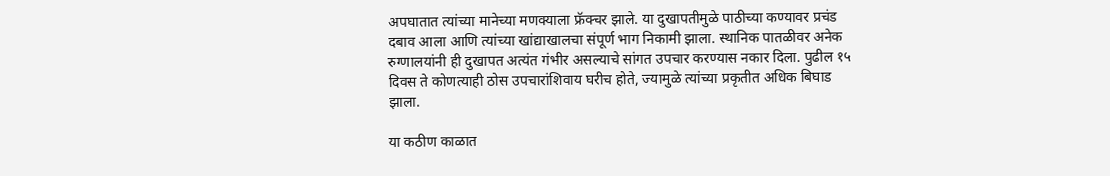अपघातात त्यांच्या मानेच्या मणक्याला फ्रॅक्चर झाले. या दुखापतीमुळे पाठीच्या कण्यावर प्रचंड दबाव आला आणि त्यांच्या खांद्याखालचा संपूर्ण भाग निकामी झाला. स्थानिक पातळीवर अनेक रुग्णालयांनी ही दुखापत अत्यंत गंभीर असल्याचे सांगत उपचार करण्यास नकार दिला. पुढील १५ दिवस ते कोणत्याही ठोस उपचारांशिवाय घरीच होते, ज्यामुळे त्यांच्या प्रकृतीत अधिक बिघाड झाला.

या कठीण काळात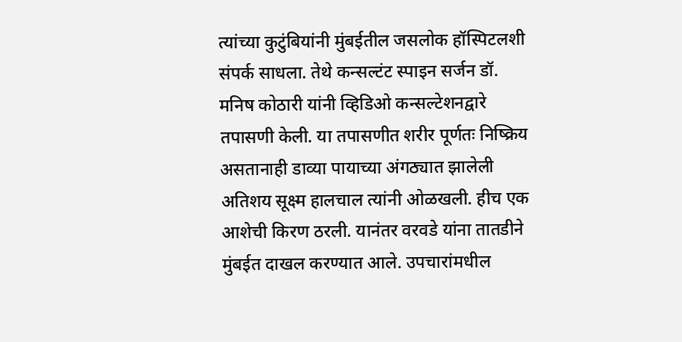त्यांच्या कुटुंबियांनी मुंबईतील जसलोक हॉस्पिटलशी संपर्क साधला. तेथे कन्सल्टंट स्पाइन सर्जन डॉ. मनिष कोठारी यांनी व्हिडिओ कन्सल्टेशनद्वारे तपासणी केली. या तपासणीत शरीर पूर्णतः निष्क्रिय असतानाही डाव्या पायाच्या अंगठ्यात झालेली अतिशय सूक्ष्म हालचाल त्यांनी ओळखली. हीच एक आशेची किरण ठरली. यानंतर वरवडे यांना तातडीने मुंबईत दाखल करण्यात आले. उपचारांमधील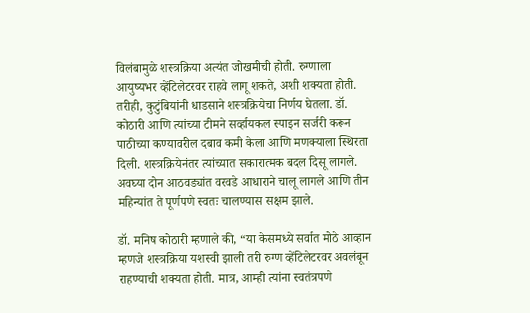विलंबामुळे शस्त्रक्रिया अत्यंत जोखमीची होती. रुग्णाला आयुष्यभर व्हेंटिलेटरवर राहवे लागू शकते, अशी शक्यता होती. तरीही, कुटुंबियांनी धाडसाने शस्त्रक्रियेचा निर्णय घेतला. डॉ. कोठारी आणि त्यांच्या टीमने सर्व्हायकल स्पाइन सर्जरी करून पाठीच्या कण्यावरील दबाव कमी केला आणि मणक्याला स्थिरता दिली. शस्त्रक्रियेनंतर त्यांच्यात सकारात्मक बदल दिसू लागले. अवघ्या दोन आठवड्यांत वरवडे आधाराने चालू लागले आणि तीन महिन्यांत ते पूर्णपणे स्वतः चालण्यास सक्षम झाले.

डॉ. मनिष कोठारी म्हणाले की, “या केसमध्ये सर्वात मोठे आव्हान म्हणजे शस्त्रक्रिया यशस्वी झाली तरी रुग्ण व्हेंटिलेटरवर अवलंबून राहण्याची शक्यता होती. मात्र, आम्ही त्यांना स्वतंत्रपणे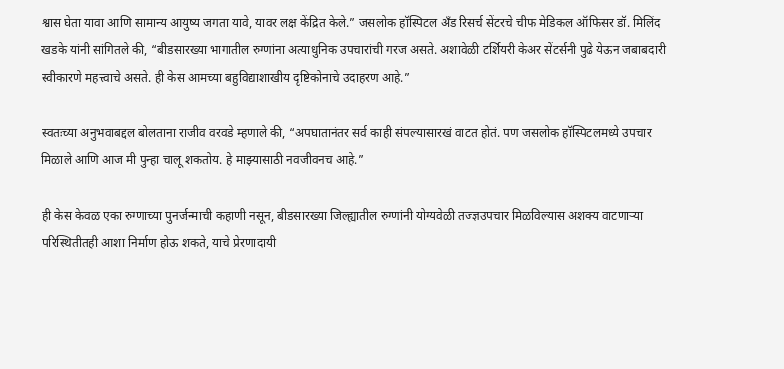श्वास घेता यावा आणि सामान्य आयुष्य जगता यावे, यावर लक्ष केंद्रित केले.” जसलोक हॉस्पिटल अँड रिसर्च सेंटरचे चीफ मेडिकल ऑफिसर डॉ. मिलिंद खडके यांनी सांगितले की, “बीडसारख्या भागातील रुग्णांना अत्याधुनिक उपचारांची गरज असते. अशावेळी टर्शियरी केअर सेंटर्सनी पुढे येऊन जबाबदारी स्वीकारणे महत्त्वाचे असते. ही केस आमच्या बहुविद्याशाखीय दृष्टिकोनाचे उदाहरण आहे.”

स्वतःच्या अनुभवाबद्दल बोलताना राजीव वरवडे म्हणाले की, “अपघातानंतर सर्व काही संपल्यासारखं वाटत होतं. पण जसलोक हॉस्पिटलमध्ये उपचार मिळाले आणि आज मी पुन्हा चालू शकतोय. हे माझ्यासाठी नवजीवनच आहे.”

ही केस केवळ एका रुग्णाच्या पुनर्जन्माची कहाणी नसून, बीडसारख्या जिल्ह्यातील रुग्णांनी योग्यवेळी तज्ज्ञउपचार मिळविल्यास अशक्य वाटणाऱ्या परिस्थितीतही आशा निर्माण होऊ शकते, याचे प्रेरणादायी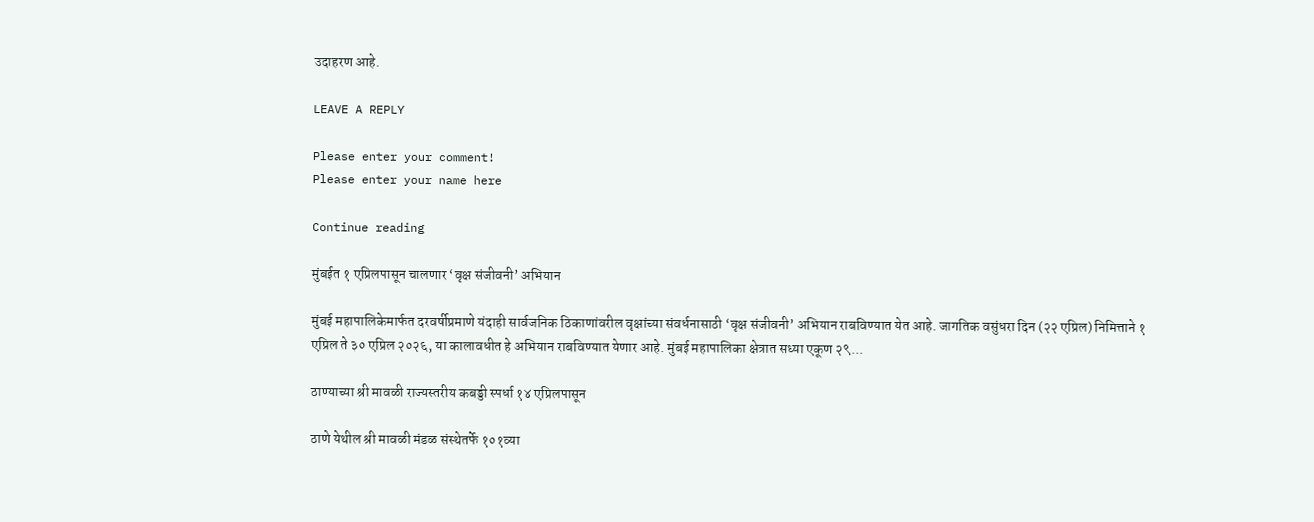उदाहरण आहे.

LEAVE A REPLY

Please enter your comment!
Please enter your name here

Continue reading

मुंबईत १ एप्रिलपासून चालणार ‘वृक्ष संजीवनी’ अभियान

मुंबई महापालिकेमार्फत दरवर्षीप्रमाणे यंदाही सार्वजनिक ठिकाणांवरील वृक्षांच्या संवर्धनासाठी ‘वृक्ष संजीवनी’ अभियान राबविण्यात येत आहे. जागतिक वसुंधरा दिन (२२ एप्रिल) निमित्ताने १ एप्रिल ते ३० एप्रिल २०२६, या कालावधीत हे अभियान राबविण्यात येणार आहे. मुंबई महापालिका क्षेत्रात सध्या एकूण २९...

ठाण्याच्या श्री मावळी राज्यस्तरीय कबड्डी स्पर्धा १४ एप्रिलपासून

ठाणे येथील श्री मावळी मंडळ संस्थेतर्फे १०१व्या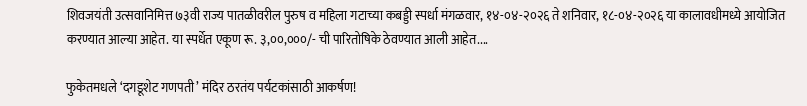शिवजयंती उत्सवानिमित्त ७३वी राज्य पातळीवरील पुरुष व महिला गटाच्या कबड्डी स्पर्धा मंगळवार, १४-०४-२०२६ ते शनिवार, १८-०४-२०२६ या कालावधीमध्ये आयोजित करण्यात आल्या आहेत. या स्पर्धेत एकूण रू. ३,००,०००/- ची पारितोषिके ठेवण्यात आली आहेत....

फुकेतमधले ‘दगडूशेट गणपती’ मंदिर ठरतंय पर्यटकांसाठी आकर्षण!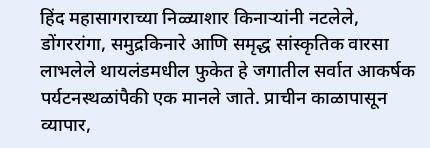हिंद महासागराच्या निळ्याशार किनाऱ्यांनी नटलेले, डोंगररांगा, समुद्रकिनारे आणि समृद्ध सांस्कृतिक वारसा लाभलेले थायलंडमधील फुकेत हे जगातील सर्वात आकर्षक पर्यटनस्थळांपैकी एक मानले जाते. प्राचीन काळापासून व्यापार,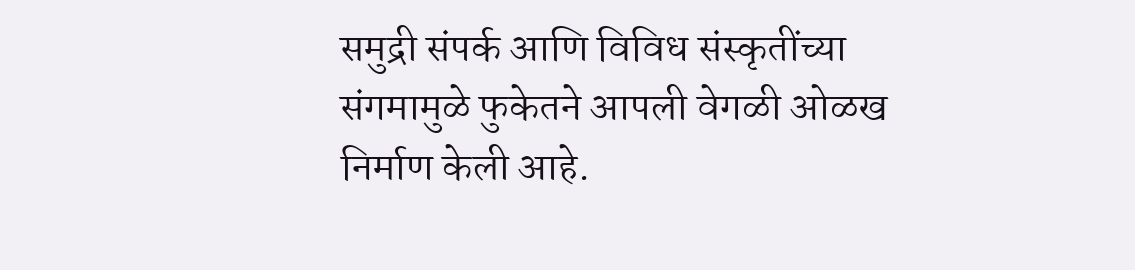समुद्री संपर्क आणि विविध संस्कृतींच्या संगमामुळे फुकेतने आपली वेगळी ओळख निर्माण केली आहे.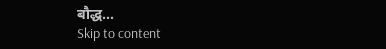बौद्ध...
Skip to content